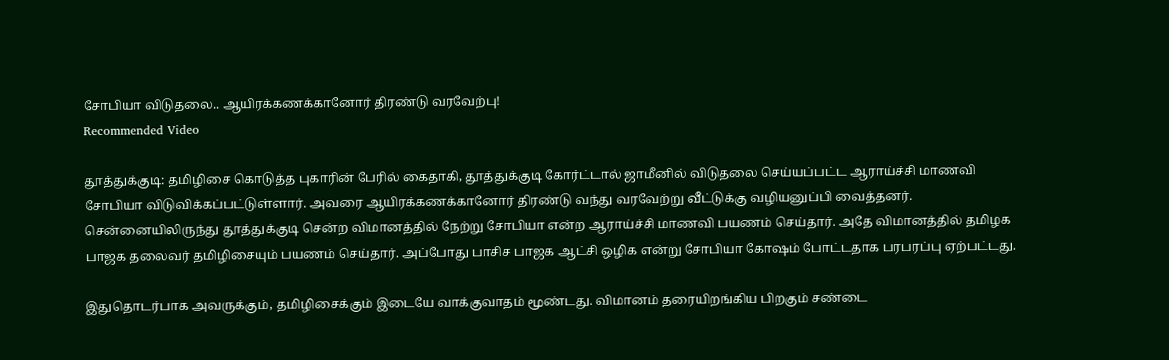சோபியா விடுதலை.. ஆயிரக்கணக்கானோர் திரண்டு வரவேற்பு!
Recommended Video

தூத்துக்குடி: தமிழிசை கொடுத்த புகாரின் பேரில் கைதாகி, தூத்துக்குடி கோர்ட்டால் ஜாமீனில் விடுதலை செய்யப்பட்ட ஆராய்ச்சி மாணவி சோபியா விடுவிக்கப்பட்டுள்ளார். அவரை ஆயிரக்கணக்கானோர் திரண்டு வந்து வரவேற்று வீட்டுக்கு வழியனுப்பி வைத்தனர்.
சென்னையிலிருந்து தூத்துக்குடி சென்ற விமானத்தில் நேற்று சோபியா என்ற ஆராய்ச்சி மாணவி பயணம் செய்தார். அதே விமானத்தில் தமிழக பாஜக தலைவர் தமிழிசையும் பயணம் செய்தார். அப்போது பாசிச பாஜக ஆட்சி ஒழிக என்று சோபியா கோஷம் போட்டதாக பரபரப்பு ஏற்பட்டது.

இதுதொடர்பாக அவருக்கும், தமிழிசைக்கும் இடையே வாக்குவாதம் மூண்டது. விமானம் தரையிறங்கிய பிறகும் சண்டை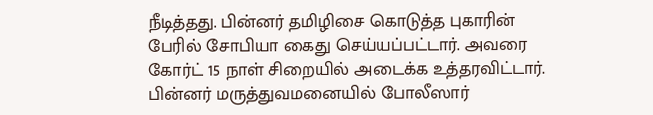நீடித்தது. பின்னர் தமிழிசை கொடுத்த புகாரின் பேரில் சோபியா கைது செய்யப்பட்டார். அவரை கோர்ட் 15 நாள் சிறையில் அடைக்க உத்தரவிட்டார். பின்னர் மருத்துவமனையில் போலீஸார்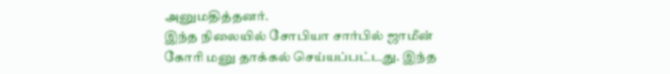அனுமதித்தனர்.
இந்த நிலையில் சோபியா சார்பில் ஜாமீன் கோரி மனு தாக்கல் செய்யப்பட்டது. இந்த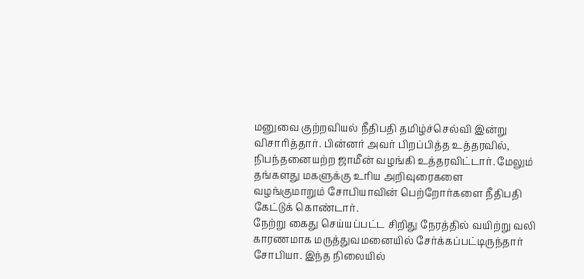மனுவை குற்றவியல் நீதிபதி தமிழ்ச்செல்வி இன்று விசாரித்தார். பின்னர் அவர் பிறப்பித்த உத்தரவில், நிபந்தனையற்ற ஜாமீன் வழங்கி உத்தரவிட்டார். மேலும் தங்களது மகளுக்கு உரிய அறிவுரைகளை வழங்குமாறும் சோபியாவின் பெற்றோர்களை நீதிபதி கேட்டுக் கொண்டார்.
நேற்று கைது செய்யப்பட்ட சிறிது நேரத்தில் வயிற்று வலி காரணமாக மருத்துவமனையில் சேர்க்கப்பட்டிருந்தார் சோபியா. இந்த நிலையில்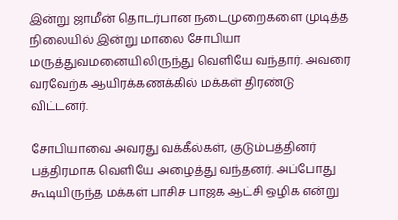இன்று ஜாமீன் தொடர்பான நடைமுறைகளை முடித்த நிலையில் இன்று மாலை சோபியா மருத்துவமனையிலிருந்து வெளியே வந்தார். அவரை வரவேற்க ஆயிரக்கணக்கில் மக்கள் திரண்டு விட்டனர்.

சோபியாவை அவரது வக்கீல்கள், குடும்பத்தினர் பத்திரமாக வெளியே அழைத்து வந்தனர். அப்போது கூடியிருந்த மக்கள் பாசிச பாஜக ஆட்சி ஒழிக என்று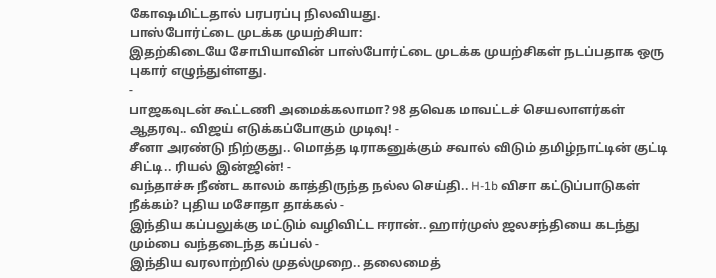கோஷமிட்டதால் பரபரப்பு நிலவியது.
பாஸ்போர்ட்டை முடக்க முயற்சியா:
இதற்கிடையே சோபியாவின் பாஸ்போர்ட்டை முடக்க முயற்சிகள் நடப்பதாக ஒரு புகார் எழுந்துள்ளது.
-
பாஜகவுடன் கூட்டணி அமைக்கலாமா? 98 தவெக மாவட்டச் செயலாளர்கள் ஆதரவு.. விஜய் எடுக்கப்போகும் முடிவு! -
சீனா அரண்டு நிற்குது.. மொத்த டிராகனுக்கும் சவால் விடும் தமிழ்நாட்டின் குட்டி சிட்டி.. ரியல் இன்ஜின்! -
வந்தாச்சு நீண்ட காலம் காத்திருந்த நல்ல செய்தி.. H-1b விசா கட்டுப்பாடுகள் நீக்கம்? புதிய மசோதா தாக்கல் -
இந்திய கப்பலுக்கு மட்டும் வழிவிட்ட ஈரான்.. ஹார்முஸ் ஜலசந்தியை கடந்து மும்பை வந்தடைந்த கப்பல் -
இந்திய வரலாற்றில் முதல்முறை.. தலைமைத்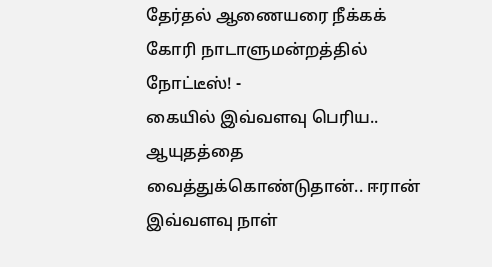தேர்தல் ஆணையரை நீக்கக் கோரி நாடாளுமன்றத்தில் நோட்டீஸ்! -
கையில் இவ்வளவு பெரிய.. ஆயுதத்தை வைத்துக்கொண்டுதான்.. ஈரான் இவ்வளவு நாள்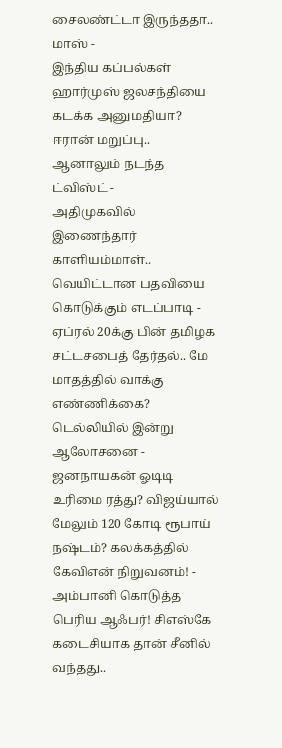சைலண்ட்டா இருந்ததா.. மாஸ் -
இந்திய கப்பல்கள் ஹார்முஸ் ஜலசந்தியை கடக்க அனுமதியா? ஈரான் மறுப்பு.. ஆனாலும் நடந்த ட்விஸ்ட் -
அதிமுகவில் இணைந்தார் காளியம்மாள்.. வெயிட்டான பதவியை கொடுக்கும் எடப்பாடி -
ஏப்ரல் 20க்கு பின் தமிழக சட்டசபைத் தேர்தல்.. மே மாதத்தில் வாக்கு எண்ணிக்கை? டெல்லியில் இன்று ஆலோசனை -
ஜனநாயகன் ஓடிடி உரிமை ரத்து? விஜய்யால் மேலும் 120 கோடி ரூபாய் நஷ்டம்? கலக்கத்தில் கேவிஎன் நிறுவனம்! -
அம்பானி கொடுத்த பெரிய ஆஃபர்! சிஎஸ்கே கடைசியாக தான் சீனில் வந்தது..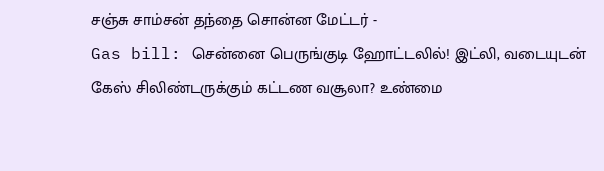சஞ்சு சாம்சன் தந்தை சொன்ன மேட்டர் -
Gas bill: சென்னை பெருங்குடி ஹோட்டலில்! இட்லி, வடையுடன் கேஸ் சிலிண்டருக்கும் கட்டண வசூலா? உண்மை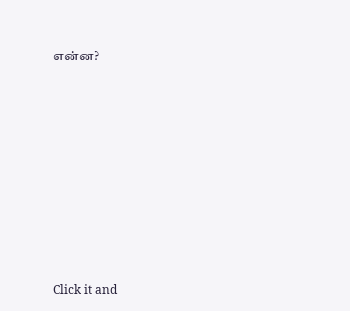என்ன?












Click it and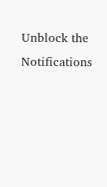Unblock the Notifications